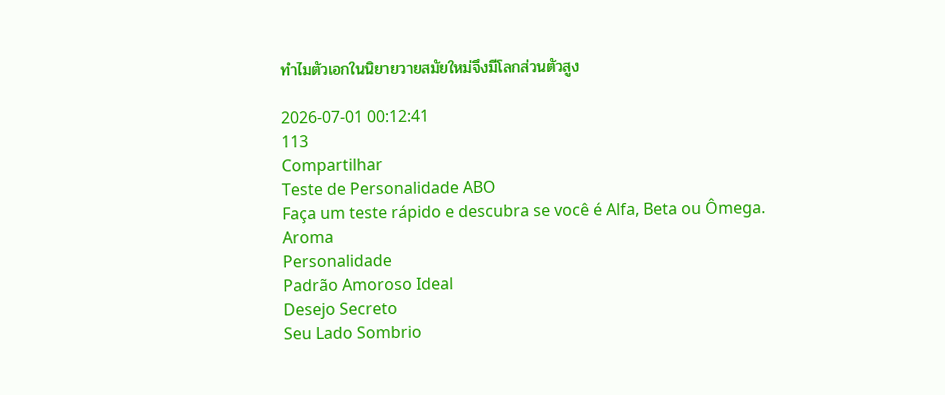ทำไมตัวเอกในนิยายวายสมัยใหม่จึงมีโลกส่วนตัวสูง

2026-07-01 00:12:41
113
Compartilhar
Teste de Personalidade ABO
Faça um teste rápido e descubra se você é Alfa, Beta ou Ômega.
Aroma
Personalidade
Padrão Amoroso Ideal
Desejo Secreto
Seu Lado Sombrio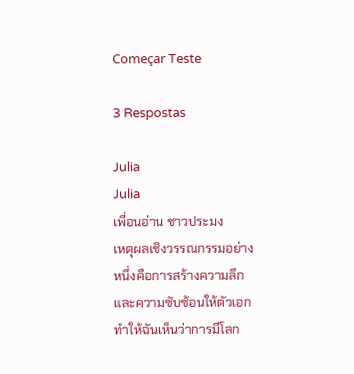Começar Teste

3 Respostas

Julia
Julia
เพื่อนอ่าน ชาวประมง
เหตุผลเชิงวรรณกรรมอย่างหนึ่งคือการสร้างความลึกและความซับซ้อนให้ตัวเอก ทำให้ฉันเห็นว่าการมีโลก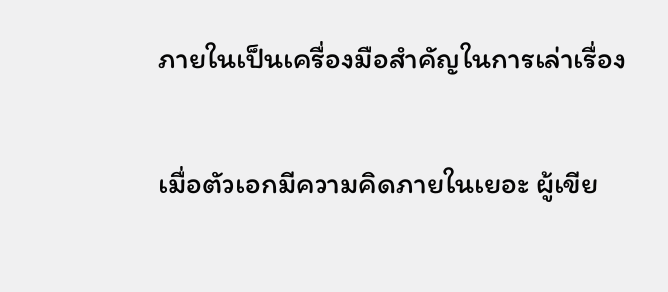ภายในเป็นเครื่องมือสำคัญในการเล่าเรื่อง

เมื่อตัวเอกมีความคิดภายในเยอะ ผู้เขีย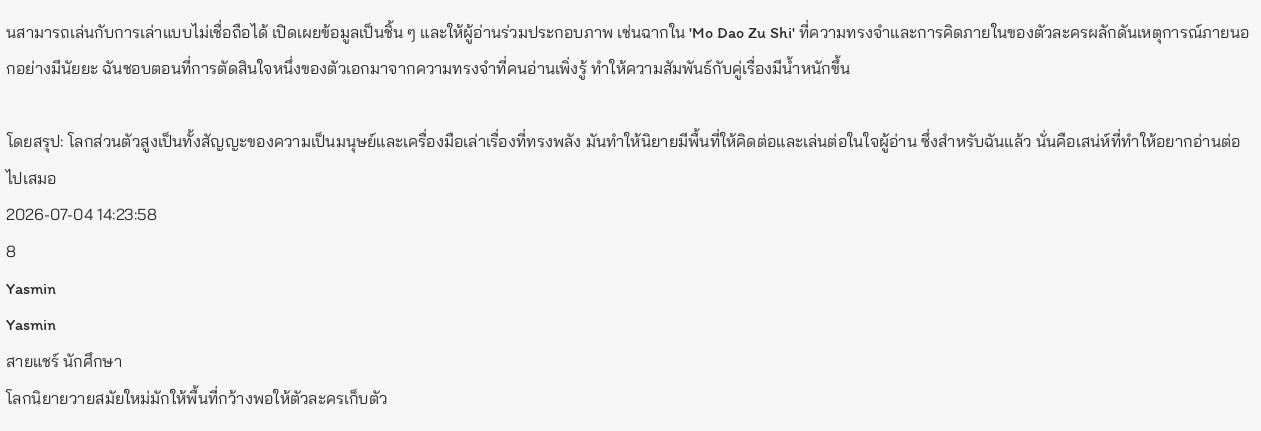นสามารถเล่นกับการเล่าแบบไม่เชื่อถือได้ เปิดเผยข้อมูลเป็นชิ้น ๆ และให้ผู้อ่านร่วมประกอบภาพ เช่นฉากใน 'Mo Dao Zu Shi' ที่ความทรงจำและการคิดภายในของตัวละครผลักดันเหตุการณ์ภายนอกอย่างมีนัยยะ ฉันชอบตอนที่การตัดสินใจหนึ่งของตัวเอกมาจากความทรงจำที่คนอ่านเพิ่งรู้ ทำให้ความสัมพันธ์กับคู่เรื่องมีน้ำหนักขึ้น

โดยสรุป: โลกส่วนตัวสูงเป็นทั้งสัญญะของความเป็นมนุษย์และเครื่องมือเล่าเรื่องที่ทรงพลัง มันทำให้นิยายมีพื้นที่ให้คิดต่อและเล่นต่อในใจผู้อ่าน ซึ่งสำหรับฉันแล้ว นั่นคือเสน่ห์ที่ทำให้อยากอ่านต่อไปเสมอ
2026-07-04 14:23:58
8
Yasmin
Yasmin
สายแชร์ นักศึกษา
โลกนิยายวายสมัยใหม่มักให้พื้นที่กว้างพอให้ตัวละครเก็บตัว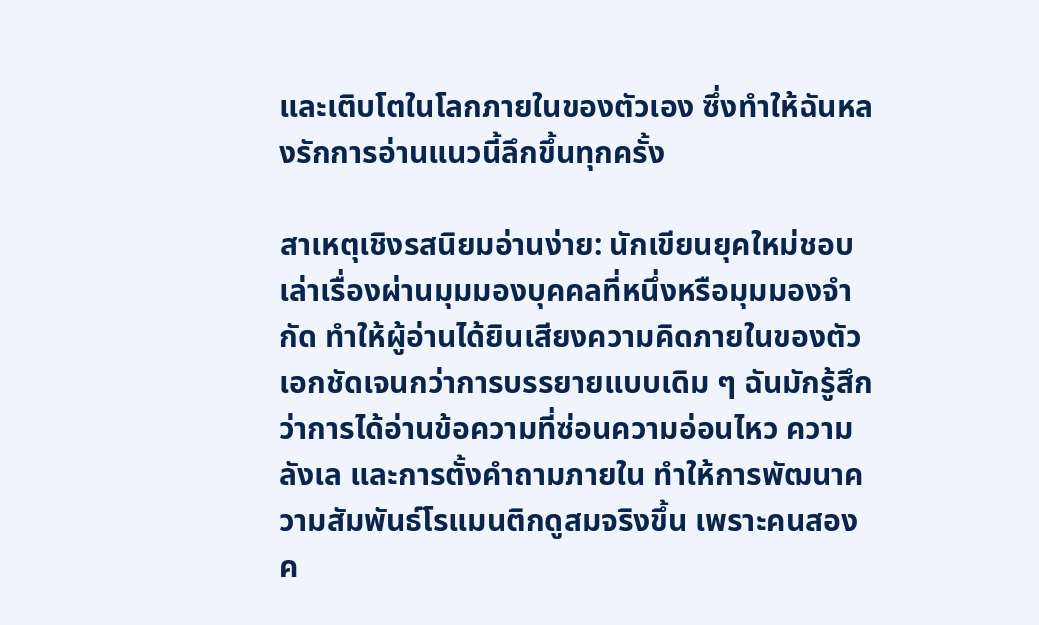และเติบโตในโลกภายในของตัวเอง ซึ่งทำให้ฉันหลงรักการอ่านแนวนี้ลึกขึ้นทุกครั้ง

สาเหตุเชิงรสนิยมอ่านง่าย: นักเขียนยุคใหม่ชอบเล่าเรื่องผ่านมุมมองบุคคลที่หนึ่งหรือมุมมองจำกัด ทำให้ผู้อ่านได้ยินเสียงความคิดภายในของตัวเอกชัดเจนกว่าการบรรยายแบบเดิม ๆ ฉันมักรู้สึกว่าการได้อ่านข้อความที่ซ่อนความอ่อนไหว ความลังเล และการตั้งคำถามภายใน ทำให้การพัฒนาความสัมพันธ์โรแมนติกดูสมจริงขึ้น เพราะคนสองค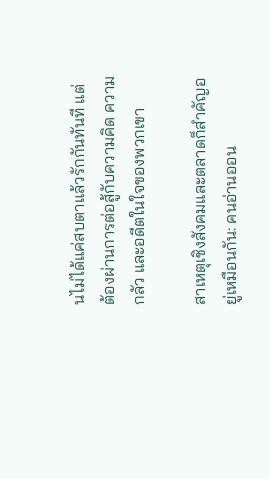นไม่ได้แค่สบตาแล้วรักกันทันที แต่ต้องผ่านการต่อสู้กับความคิด ความกลัว และอดีตในใจของพวกเขา

สาเหตุเชิงสังคมและตลาดก็สำคัญอยู่เหมือนกัน: คนอ่านออน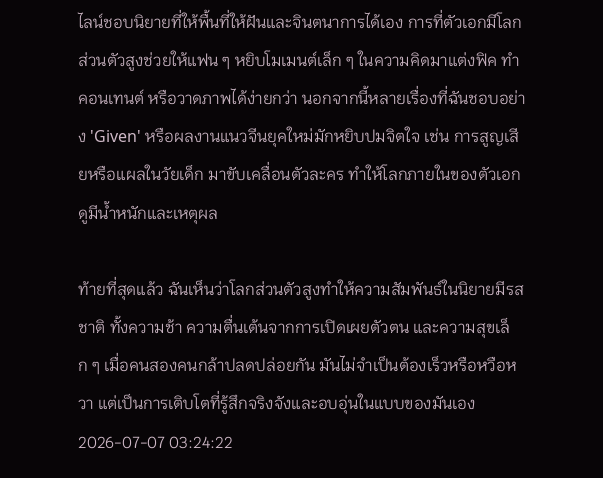ไลน์ชอบนิยายที่ให้พื้นที่ให้ฝันและจินตนาการได้เอง การที่ตัวเอกมีโลกส่วนตัวสูงช่วยให้แฟน ๆ หยิบโมเมนต์เล็ก ๆ ในความคิดมาแต่งฟิค ทำคอนเทนต์ หรือวาดภาพได้ง่ายกว่า นอกจากนี้หลายเรื่องที่ฉันชอบอย่าง 'Given' หรือผลงานแนวจีนยุคใหม่มักหยิบปมจิตใจ เช่น การสูญเสียหรือแผลในวัยเด็ก มาขับเคลื่อนตัวละคร ทำให้โลกภายในของตัวเอกดูมีน้ำหนักและเหตุผล

ท้ายที่สุดแล้ว ฉันเห็นว่าโลกส่วนตัวสูงทำให้ความสัมพันธ์ในนิยายมีรสชาติ ทั้งความช้า ความตื่นเต้นจากการเปิดเผยตัวตน และความสุขเล็ก ๆ เมื่อคนสองคนกล้าปลดปล่อยกัน มันไม่จำเป็นต้องเร็วหรือหวือหวา แต่เป็นการเติบโตที่รู้สึกจริงจังและอบอุ่นในแบบของมันเอง
2026-07-07 03:24:22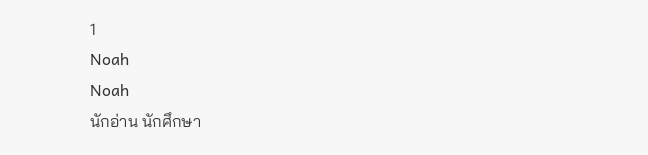1
Noah
Noah
นักอ่าน นักศึกษา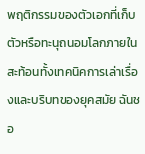พฤติกรรมของตัวเอกที่เก็บตัวหรือทะนุถนอมโลกภายในสะท้อนทั้งเทคนิคการเล่าเรื่องและบริบทของยุคสมัย ฉันชอ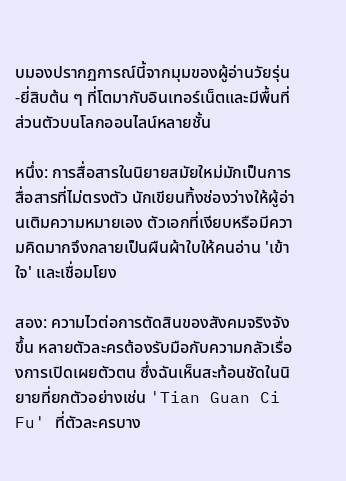บมองปรากฏการณ์นี้จากมุมของผู้อ่านวัยรุ่น-ยี่สิบต้น ๆ ที่โตมากับอินเทอร์เน็ตและมีพื้นที่ส่วนตัวบนโลกออนไลน์หลายชั้น

หนึ่ง: การสื่อสารในนิยายสมัยใหม่มักเป็นการสื่อสารที่ไม่ตรงตัว นักเขียนทิ้งช่องว่างให้ผู้อ่านเติมความหมายเอง ตัวเอกที่เงียบหรือมีความคิดมากจึงกลายเป็นผืนผ้าใบให้คนอ่าน 'เข้าใจ' และเชื่อมโยง

สอง: ความไวต่อการตัดสินของสังคมจริงจังขึ้น หลายตัวละครต้องรับมือกับความกลัวเรื่องการเปิดเผยตัวตน ซึ่งฉันเห็นสะท้อนชัดในนิยายที่ยกตัวอย่างเช่น 'Tian Guan Ci Fu' ที่ตัวละครบาง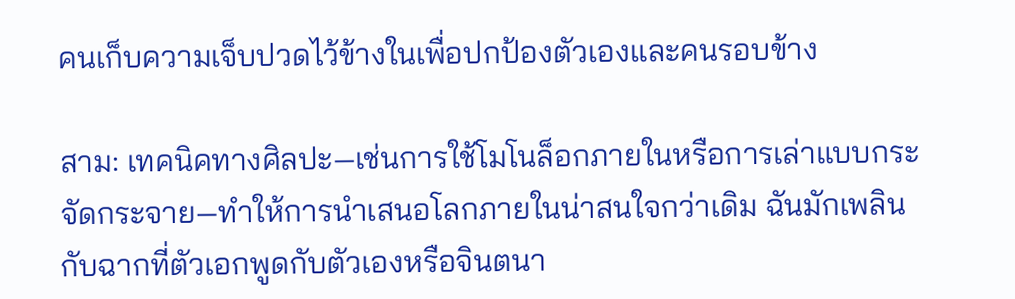คนเก็บความเจ็บปวดไว้ข้างในเพื่อปกป้องตัวเองและคนรอบข้าง

สาม: เทคนิคทางศิลปะ—เช่นการใช้โมโนล็อกภายในหรือการเล่าแบบกระจัดกระจาย—ทำให้การนำเสนอโลกภายในน่าสนใจกว่าเดิม ฉันมักเพลินกับฉากที่ตัวเอกพูดกับตัวเองหรือจินตนา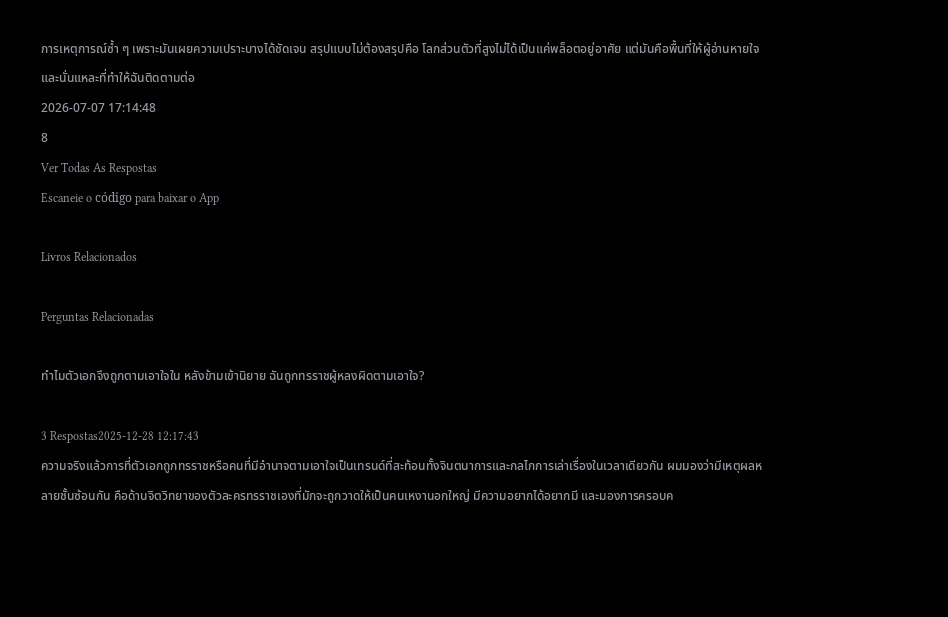การเหตุการณ์ซ้ำ ๆ เพราะมันเผยความเปราะบางได้ชัดเจน สรุปแบบไม่ต้องสรุปคือ โลกส่วนตัวที่สูงไม่ได้เป็นแค่พล็อตอยู่อาศัย แต่มันคือพื้นที่ให้ผู้อ่านหายใจ และนั่นแหละที่ทำให้ฉันติดตามต่อ
2026-07-07 17:14:48
8
Ver Todas As Respostas
Escaneie o código para baixar o App

Livros Relacionados

Perguntas Relacionadas

ทำไมตัวเอกจึงถูกตามเอาใจใน หลังข้ามเข้านิยาย ฉันถูกทรราชผู้หลงผิดตามเอาใจ?

3 Respostas2025-12-28 12:17:43
ความจริงแล้วการที่ตัวเอกถูกทรราชหรือคนที่มีอำนาจตามเอาใจเป็นเทรนด์ที่สะท้อนทั้งจินตนาการและกลไกการเล่าเรื่องในเวลาเดียวกัน ผมมองว่ามีเหตุผลหลายชั้นซ้อนกัน คือด้านจิตวิทยาของตัวละครทรราชเองที่มักจะถูกวาดให้เป็นคนเหงานอกใหญ่ มีความอยากได้อยากมี และมองการครอบค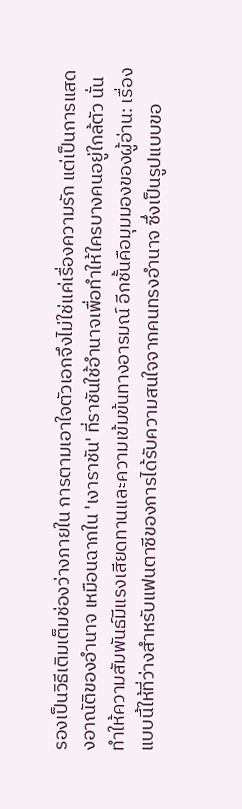รองเป็นวิธีเติมเต็มช่องว่างภายใน การตามเอาใจตัวเอกจึงไม่ใช่แค่เรื่องความรัก แต่เป็นการแสดงอาณัติของอำนาจ เหมือนฉากใน 'เงาราชัน' ที่ราชันใช้อำนาจเพื่อทำให้ใครบางคนอยู่ใกล้ตัว นั่นทำให้ความสัมพันธ์มีแรงเสียดทานและความเข้มข้นทางอารมณ์ อีกชั้นคือมุมมองของผู้อ่าน: เรื่องแบบนี้ให้ที่ว่างสำหรับแฟนตาซีของการได้รับความสนใจจากคนทรงอำนาจ ซึ่งเป็นรูปแบบขอ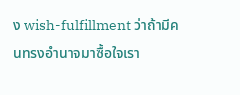ง wish-fulfillment ว่าถ้ามีคนทรงอำนาจมาซื้อใจเรา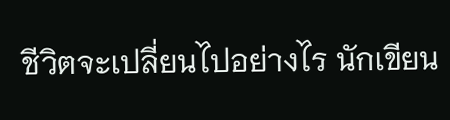ชีวิตจะเปลี่ยนไปอย่างไร นักเขียน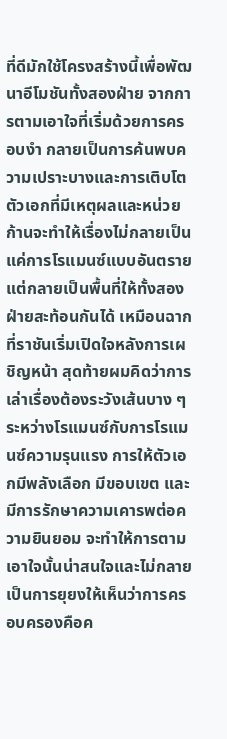ที่ดีมักใช้โครงสร้างนี้เพื่อพัฒนาอีโมชันทั้งสองฝ่าย จากการตามเอาใจที่เริ่มด้วยการครอบงำ กลายเป็นการค้นพบความเปราะบางและการเติบโต ตัวเอกที่มีเหตุผลและหน่วยก้านจะทำให้เรื่องไม่กลายเป็นแค่การโรแมนซ์แบบอันตราย แต่กลายเป็นพื้นที่ให้ทั้งสองฝ่ายสะท้อนกันได้ เหมือนฉากที่ราชันเริ่มเปิดใจหลังการเผชิญหน้า สุดท้ายผมคิดว่าการเล่าเรื่องต้องระวังเส้นบาง ๆ ระหว่างโรแมนซ์กับการโรแมนซ์ความรุนแรง การให้ตัวเอกมีพลังเลือก มีขอบเขต และมีการรักษาความเคารพต่อความยินยอม จะทำให้การตามเอาใจนั้นน่าสนใจและไม่กลายเป็นการยุยงให้เห็นว่าการครอบครองคือค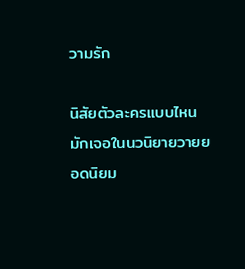วามรัก

นิสัยตัวละครแบบไหนมักเจอในนวนิยายวายยอดนิยม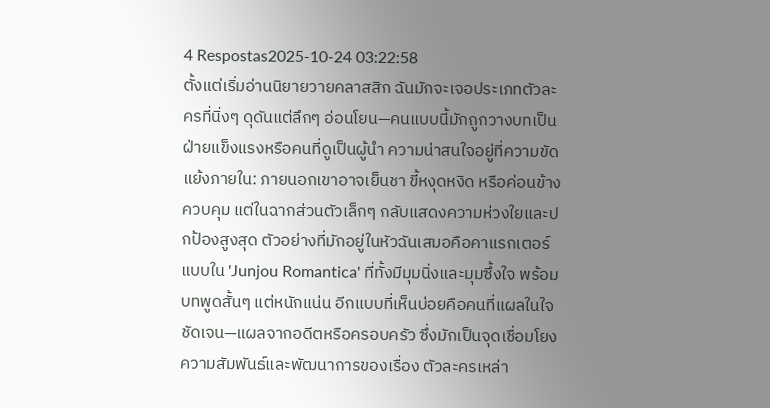4 Respostas2025-10-24 03:22:58
ตั้งแต่เริ่มอ่านนิยายวายคลาสสิก ฉันมักจะเจอประเภทตัวละครที่นิ่งๆ ดุดันแต่ลึกๆ อ่อนโยน—คนแบบนี้มักถูกวางบทเป็นฝ่ายแข็งแรงหรือคนที่ดูเป็นผู้นำ ความน่าสนใจอยู่ที่ความขัดแย้งภายใน: ภายนอกเขาอาจเย็นชา ขี้หงุดหงิด หรือค่อนข้างควบคุม แต่ในฉากส่วนตัวเล็กๆ กลับแสดงความห่วงใยและปกป้องสูงสุด ตัวอย่างที่มักอยู่ในหัวฉันเสมอคือคาแรกเตอร์แบบใน 'Junjou Romantica' ที่ทั้งมีมุมนิ่งและมุมซึ้งใจ พร้อมบทพูดสั้นๆ แต่หนักแน่น อีกแบบที่เห็นบ่อยคือคนที่แผลในใจชัดเจน—แผลจากอดีตหรือครอบครัว ซึ่งมักเป็นจุดเชื่อมโยงความสัมพันธ์และพัฒนาการของเรื่อง ตัวละครเหล่า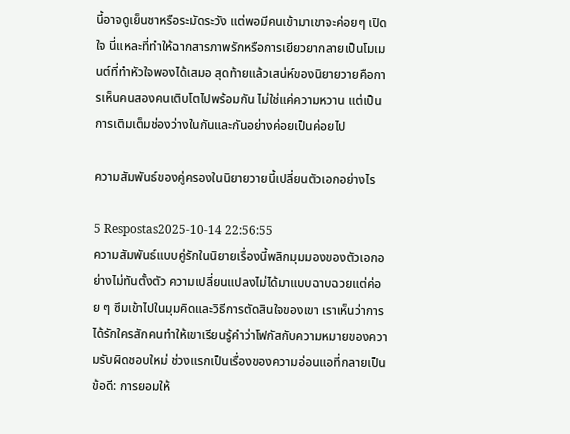นี้อาจดูเย็นชาหรือระมัดระวัง แต่พอมีคนเข้ามาเขาจะค่อยๆ เปิดใจ นี่แหละที่ทำให้ฉากสารภาพรักหรือการเยียวยากลายเป็นโมเมนต์ที่ทำหัวใจพองได้เสมอ สุดท้ายแล้วเสน่ห์ของนิยายวายคือการเห็นคนสองคนเติบโตไปพร้อมกัน ไม่ใช่แค่ความหวาน แต่เป็นการเติมเต็มช่องว่างในกันและกันอย่างค่อยเป็นค่อยไป

ความสัมพันธ์ของคู่ครองในนิยายวายนี้เปลี่ยนตัวเอกอย่างไร

5 Respostas2025-10-14 22:56:55
ความสัมพันธ์แบบคู่รักในนิยายเรื่องนี้พลิกมุมมองของตัวเอกอย่างไม่ทันตั้งตัว ความเปลี่ยนแปลงไม่ได้มาแบบฉาบฉวยแต่ค่อย ๆ ซึมเข้าไปในมุมคิดและวิธีการตัดสินใจของเขา เราเห็นว่าการได้รักใครสักคนทำให้เขาเรียนรู้คำว่าโฟกัสกับความหมายของความรับผิดชอบใหม่ ช่วงแรกเป็นเรื่องของความอ่อนแอที่กลายเป็นข้อดี: การยอมให้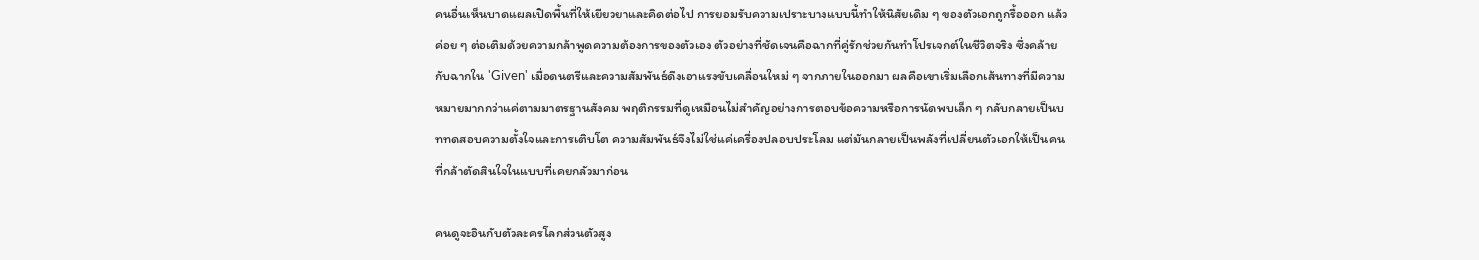คนอื่นเห็นบาดแผลเปิดพื้นที่ให้เยียวยาและคิดต่อไป การยอมรับความเปราะบางแบบนี้ทำให้นิสัยเดิม ๆ ของตัวเอกถูกรื้อออก แล้วค่อย ๆ ต่อเติมด้วยความกล้าพูดความต้องการของตัวเอง ตัวอย่างที่ชัดเจนคือฉากที่คู่รักช่วยกันทำโปรเจกต์ในชีวิตจริง ซึ่งคล้ายกับฉากใน 'Given' เมื่อดนตรีและความสัมพันธ์ดึงเอาแรงขับเคลื่อนใหม่ ๆ จากภายในออกมา ผลคือเขาเริ่มเลือกเส้นทางที่มีความหมายมากกว่าแค่ตามมาตรฐานสังคม พฤติกรรมที่ดูเหมือนไม่สำคัญอย่างการตอบข้อความหรือการนัดพบเล็ก ๆ กลับกลายเป็นบททดสอบความตั้งใจและการเติบโต ความสัมพันธ์จึงไม่ใช่แค่เครื่องปลอบประโลม แต่มันกลายเป็นพลังที่เปลี่ยนตัวเอกให้เป็นคนที่กล้าตัดสินใจในแบบที่เคยกลัวมาก่อน

คนดูจะอินกับตัวละครโลกส่วนตัวสูง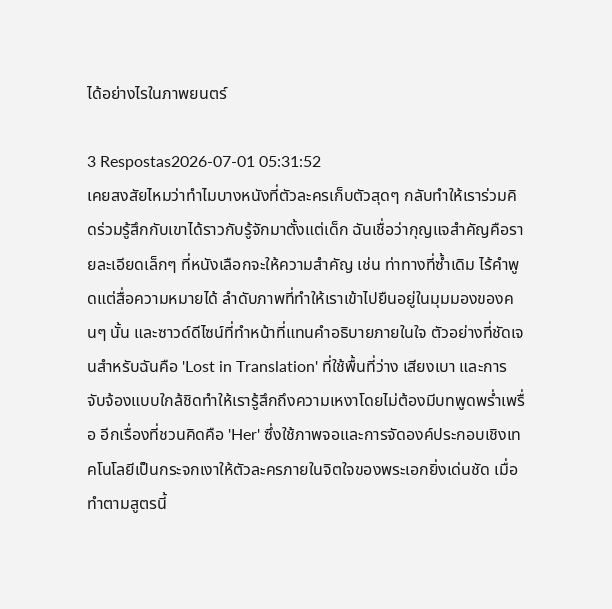ได้อย่างไรในภาพยนตร์

3 Respostas2026-07-01 05:31:52
เคยสงสัยไหมว่าทำไมบางหนังที่ตัวละครเก็บตัวสุดๆ กลับทำให้เราร่วมคิดร่วมรู้สึกกับเขาได้ราวกับรู้จักมาตั้งแต่เด็ก ฉันเชื่อว่ากุญแจสำคัญคือรายละเอียดเล็กๆ ที่หนังเลือกจะให้ความสำคัญ เช่น ท่าทางที่ซ้ำเดิม ไร้คำพูดแต่สื่อความหมายได้ ลำดับภาพที่ทำให้เราเข้าไปยืนอยู่ในมุมมองของคนๆ นั้น และซาวด์ดีไซน์ที่ทำหน้าที่แทนคำอธิบายภายในใจ ตัวอย่างที่ชัดเจนสำหรับฉันคือ 'Lost in Translation' ที่ใช้พื้นที่ว่าง เสียงเบา และการจับจ้องแบบใกล้ชิดทำให้เรารู้สึกถึงความเหงาโดยไม่ต้องมีบทพูดพร่ำเพรื่อ อีกเรื่องที่ชวนคิดคือ 'Her' ซึ่งใช้ภาพจอและการจัดองค์ประกอบเชิงเทคโนโลยีเป็นกระจกเงาให้ตัวละครภายในจิตใจของพระเอกยิ่งเด่นชัด เมื่อทำตามสูตรนี้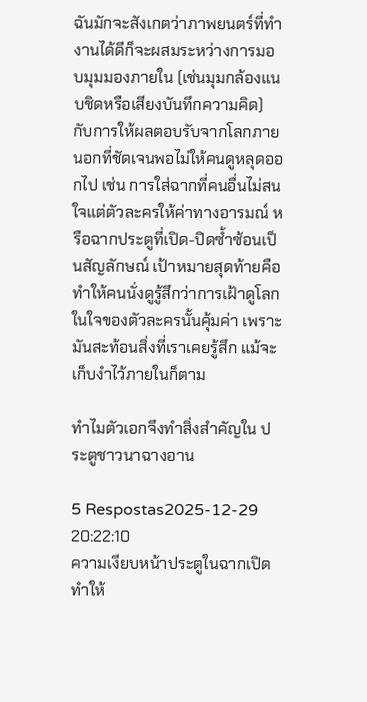ฉันมักจะสังเกตว่าภาพยนตร์ที่ทำงานได้ดีก็จะผสมระหว่างการมอบมุมมองภายใน (เช่นมุมกล้องแนบชิดหรือเสียงบันทึกความคิด) กับการให้ผลตอบรับจากโลกภายนอกที่ชัดเจนพอไม่ให้คนดูหลุดออกไป เช่น การใส่ฉากที่คนอื่นไม่สนใจแต่ตัวละครให้ค่าทางอารมณ์ หรือฉากประตูที่เปิด-ปิดซ้ำซ้อนเป็นสัญลักษณ์ เป้าหมายสุดท้ายคือทำให้คนนั่งดูรู้สึกว่าการเฝ้าดูโลกในใจของตัวละครนั้นคุ้มค่า เพราะมันสะท้อนสิ่งที่เราเคยรู้สึก แม้จะเก็บงำไว้ภายในก็ตาม

ทำไมตัวเอกจึงทำสิ่งสำคัญใน ประตูชาวนาฉางอาน

5 Respostas2025-12-29 20:22:10
ความเงียบหน้าประตูในฉากเปิดทำให้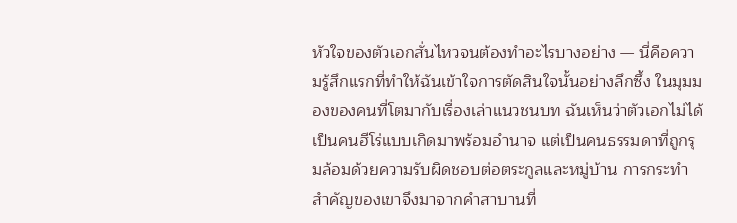หัวใจของตัวเอกสั่นไหวจนต้องทำอะไรบางอย่าง — นี่คือความรู้สึกแรกที่ทำให้ฉันเข้าใจการตัดสินใจนั้นอย่างลึกซึ้ง ในมุมมองของคนที่โตมากับเรื่องเล่าแนวชนบท ฉันเห็นว่าตัวเอกไม่ได้เป็นคนฮีโร่แบบเกิดมาพร้อมอำนาจ แต่เป็นคนธรรมดาที่ถูกรุมล้อมด้วยความรับผิดชอบต่อตระกูลและหมู่บ้าน การกระทำสำคัญของเขาจึงมาจากคำสาบานที่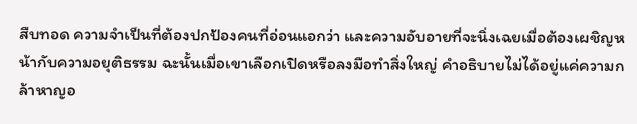สืบทอด ความจำเป็นที่ต้องปกป้องคนที่อ่อนแอกว่า และความอับอายที่จะนิ่งเฉยเมื่อต้องเผชิญหน้ากับความอยุติธรรม ฉะนั้นเมื่อเขาเลือกเปิดหรือลงมือทำสิ่งใหญ่ คำอธิบายไม่ได้อยู่แค่ความกล้าหาญอ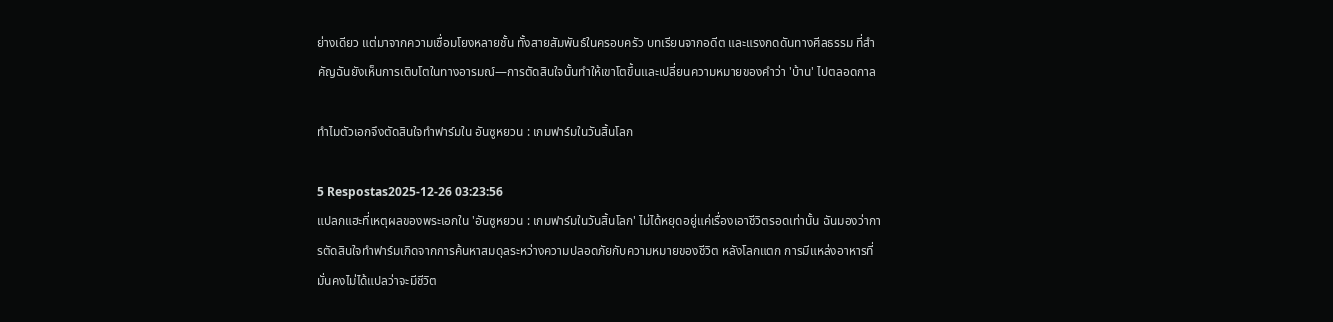ย่างเดียว แต่มาจากความเชื่อมโยงหลายชั้น ทั้งสายสัมพันธ์ในครอบครัว บทเรียนจากอดีต และแรงกดดันทางศีลธรรม ที่สำคัญฉันยังเห็นการเติบโตในทางอารมณ์—การตัดสินใจนั้นทำให้เขาโตขึ้นและเปลี่ยนความหมายของคำว่า 'บ้าน' ไปตลอดกาล

ทำไมตัวเอกจึงตัดสินใจทำฟาร์มใน อันซูหยวน : เกมฟาร์มในวันสิ้นโลก

5 Respostas2025-12-26 03:23:56
แปลกแฮะที่เหตุผลของพระเอกใน 'อันซูหยวน : เกมฟาร์มในวันสิ้นโลก' ไม่ได้หยุดอยู่แค่เรื่องเอาชีวิตรอดเท่านั้น ฉันมองว่าการตัดสินใจทำฟาร์มเกิดจากการค้นหาสมดุลระหว่างความปลอดภัยกับความหมายของชีวิต หลังโลกแตก การมีแหล่งอาหารที่มั่นคงไม่ได้แปลว่าจะมีชีวิต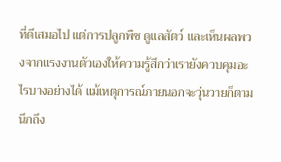ที่ดีเสมอไป แต่การปลูกพืช ดูแลสัตว์ และเห็นผลพวงจากแรงงานตัวเองให้ความรู้สึกว่าเรายังควบคุมอะไรบางอย่างได้ แม้เหตุการณ์ภายนอกจะวุ่นวายก็ตาม นึกถึง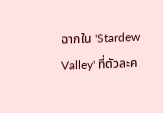ฉากใน 'Stardew Valley' ที่ตัวละค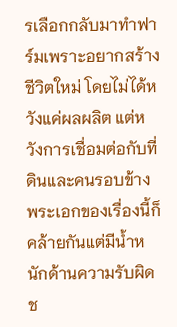รเลือกกลับมาทำฟาร์มเพราะอยากสร้างชีวิตใหม่ โดยไม่ได้หวังแค่ผลผลิต แต่หวังการเชื่อมต่อกับที่ดินและคนรอบข้าง พระเอกของเรื่องนี้ก็คล้ายกันแต่มีน้ำหนักด้านความรับผิดช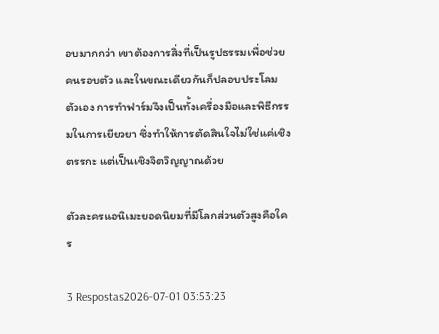อบมากกว่า เขาต้องการสิ่งที่เป็นรูปธรรมเพื่อช่วยคนรอบตัว และในขณะเดียวกันก็ปลอบประโลมตัวเอง การทำฟาร์มจึงเป็นทั้งเครื่องมือและพิธีกรรมในการเยียวยา ซึ่งทำให้การตัดสินใจไม่ใช่แค่เชิงตรรกะ แต่เป็นเชิงจิตวิญญาณด้วย

ตัวละครแอนิเมะยอดนิยมที่มีโลกส่วนตัวสูงคือใคร

3 Respostas2026-07-01 03:53:23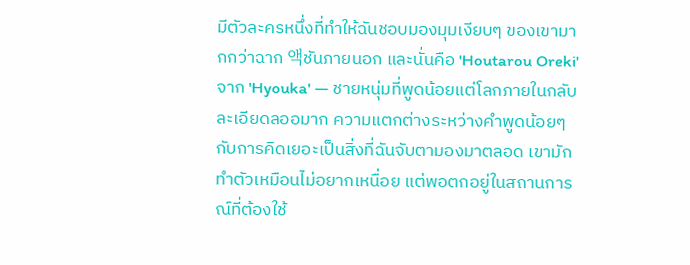มีตัวละครหนึ่งที่ทำให้ฉันชอบมองมุมเงียบๆ ของเขามากกว่าฉาก 액ชันภายนอก และนั่นคือ 'Houtarou Oreki' จาก 'Hyouka' — ชายหนุ่มที่พูดน้อยแต่โลกภายในกลับละเอียดลออมาก ความแตกต่างระหว่างคำพูดน้อยๆ กับการคิดเยอะเป็นสิ่งที่ฉันจับตามองมาตลอด เขามักทำตัวเหมือนไม่อยากเหนื่อย แต่พอตกอยู่ในสถานการณ์ที่ต้องใช้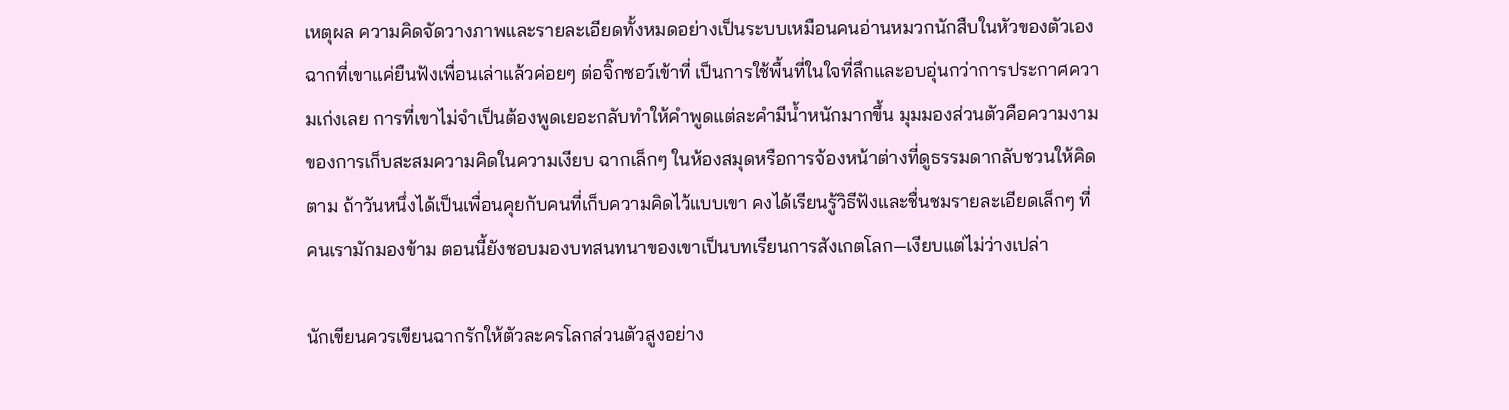เหตุผล ความคิดจัดวางภาพและรายละเอียดทั้งหมดอย่างเป็นระบบเหมือนคนอ่านหมวกนักสืบในหัวของตัวเอง ฉากที่เขาแค่ยืนฟังเพื่อนเล่าแล้วค่อยๆ ต่อจิ๊กซอว์เข้าที่ เป็นการใช้พื้นที่ในใจที่ลึกและอบอุ่นกว่าการประกาศความเก่งเลย การที่เขาไม่จำเป็นต้องพูดเยอะกลับทำให้คำพูดแต่ละคำมีน้ำหนักมากขึ้น มุมมองส่วนตัวคือความงามของการเก็บสะสมความคิดในความเงียบ ฉากเล็กๆ ในห้องสมุดหรือการจ้องหน้าต่างที่ดูธรรมดากลับชวนให้คิดตาม ถ้าวันหนึ่งได้เป็นเพื่อนคุยกับคนที่เก็บความคิดไว้แบบเขา คงได้เรียนรู้วิธีฟังและชื่นชมรายละเอียดเล็กๆ ที่คนเรามักมองข้าม ตอนนี้ยังชอบมองบทสนทนาของเขาเป็นบทเรียนการสังเกตโลก—เงียบแต่ไม่ว่างเปล่า

นักเขียนควรเขียนฉากรักให้ตัวละครโลกส่วนตัวสูงอย่าง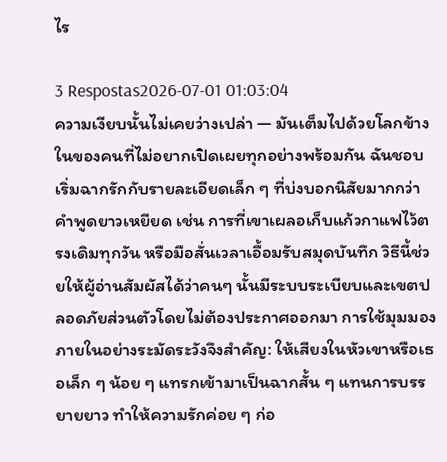ไร

3 Respostas2026-07-01 01:03:04
ความเงียบนั้นไม่เคยว่างเปล่า — มันเต็มไปด้วยโลกข้างในของคนที่ไม่อยากเปิดเผยทุกอย่างพร้อมกัน ฉันชอบเริ่มฉากรักกับรายละเอียดเล็ก ๆ ที่บ่งบอกนิสัยมากกว่าคำพูดยาวเหยียด เช่น การที่เขาเผลอเก็บแก้วกาแฟไว้ตรงเดิมทุกวัน หรือมือสั่นเวลาเอื้อมรับสมุดบันทึก วิธีนี้ช่วยให้ผู้อ่านสัมผัสได้ว่าคนๆ นั้นมีระบบระเบียบและเขตปลอดภัยส่วนตัวโดยไม่ต้องประกาศออกมา การใช้มุมมองภายในอย่างระมัดระวังจึงสำคัญ: ให้เสียงในหัวเขาหรือเธอเล็ก ๆ น้อย ๆ แทรกเข้ามาเป็นฉากสั้น ๆ แทนการบรรยายยาว ทำให้ความรักค่อย ๆ ก่อ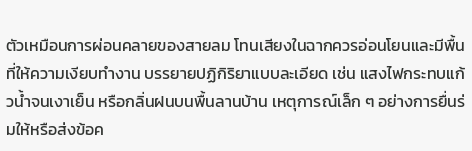ตัวเหมือนการผ่อนคลายของสายลม โทนเสียงในฉากควรอ่อนโยนและมีพื้นที่ให้ความเงียบทำงาน บรรยายปฏิกิริยาแบบละเอียด เช่น แสงไฟกระทบแก้วน้ำจนเงาเย็น หรือกลิ่นฝนบนพื้นลานบ้าน เหตุการณ์เล็ก ๆ อย่างการยื่นร่มให้หรือส่งข้อค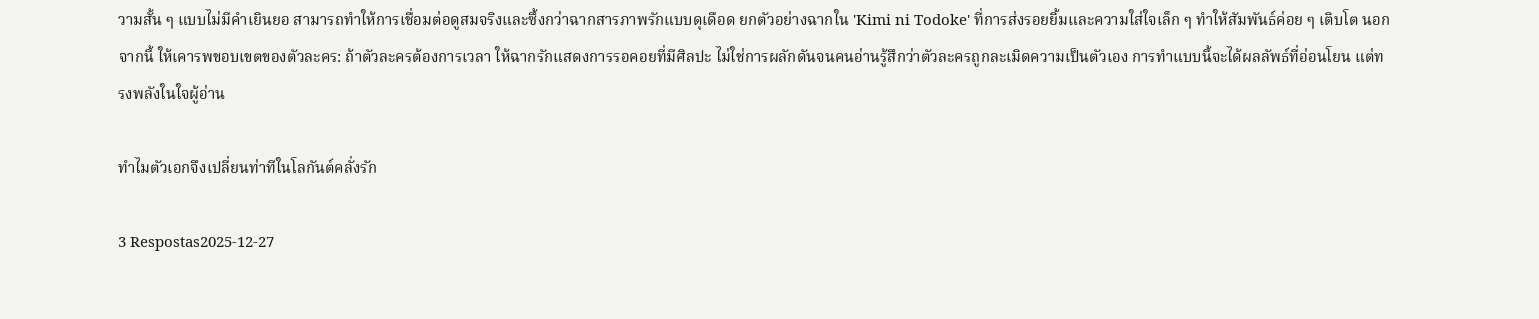วามสั้น ๆ แบบไม่มีคำเยินยอ สามารถทำให้การเชื่อมต่อดูสมจริงและซึ้งกว่าฉากสารภาพรักแบบดุเดือด ยกตัวอย่างฉากใน 'Kimi ni Todoke' ที่การส่งรอยยิ้มและความใส่ใจเล็ก ๆ ทำให้สัมพันธ์ค่อย ๆ เติบโต นอกจากนี้ ให้เคารพขอบเขตของตัวละคร: ถ้าตัวละครต้องการเวลา ให้ฉากรักแสดงการรอคอยที่มีศิลปะ ไม่ใช่การผลักดันจนคนอ่านรู้สึกว่าตัวละครถูกละเมิดความเป็นตัวเอง การทำแบบนี้จะได้ผลลัพธ์ที่อ่อนโยน แต่ทรงพลังในใจผู้อ่าน

ทำไมตัวเอกจึงเปลี่ยนท่าทีในโลกันต์คลั่งรัก

3 Respostas2025-12-27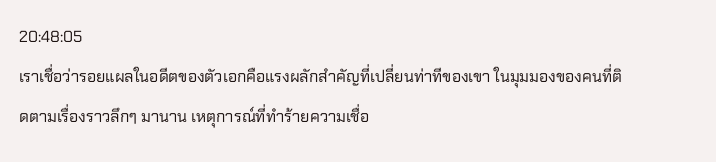20:48:05
เราเชื่อว่ารอยแผลในอดีตของตัวเอกคือแรงผลักสำคัญที่เปลี่ยนท่าทีของเขา ในมุมมองของคนที่ติดตามเรื่องราวลึกๆ มานาน เหตุการณ์ที่ทำร้ายความเชื่อ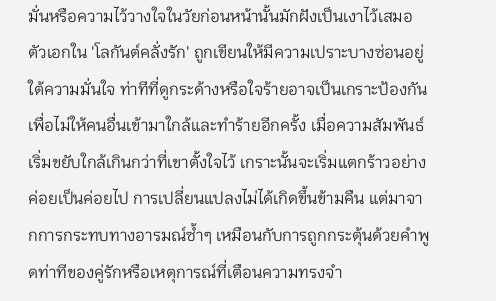มั่นหรือความไว้วางใจในวัยก่อนหน้านั้นมักฝังเป็นเงาไว้เสมอ ตัวเอกใน 'โลกันต์คลั่งรัก' ถูกเขียนให้มีความเปราะบางซ่อนอยู่ใต้ความมั่นใจ ท่าทีที่ดูกระด้างหรือใจร้ายอาจเป็นเกราะป้องกันเพื่อไม่ให้คนอื่นเข้ามาใกล้และทำร้ายอีกครั้ง เมื่อความสัมพันธ์เริ่มขยับใกล้เกินกว่าที่เขาตั้งใจไว้ เกราะนั้นจะเริ่มแตกร้าวอย่างค่อยเป็นค่อยไป การเปลี่ยนแปลงไม่ได้เกิดขึ้นข้ามคืน แต่มาจากการกระทบทางอารมณ์ซ้ำๆ เหมือนกับการถูกกระตุ้นด้วยคำพูดท่าทีของคู่รักหรือเหตุการณ์ที่เตือนความทรงจำ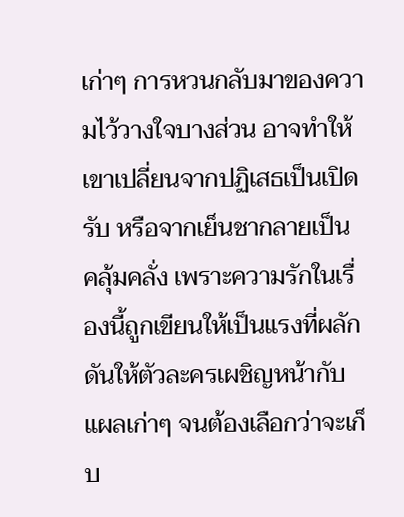เก่าๆ การหวนกลับมาของความไว้วางใจบางส่วน อาจทำให้เขาเปลี่ยนจากปฏิเสธเป็นเปิดรับ หรือจากเย็นชากลายเป็นคลุ้มคลั่ง เพราะความรักในเรื่องนี้ถูกเขียนให้เป็นแรงที่ผลักดันให้ตัวละครเผชิญหน้ากับแผลเก่าๆ จนต้องเลือกว่าจะเก็บ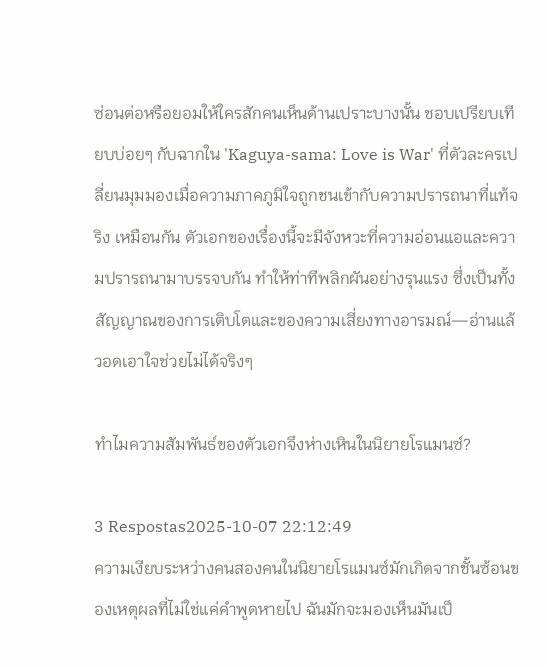ซ่อนต่อหรือยอมให้ใครสักคนเห็นด้านเปราะบางนั้น ชอบเปรียบเทียบบ่อยๆ กับฉากใน 'Kaguya-sama: Love is War' ที่ตัวละครเปลี่ยนมุมมองเมื่อความภาคภูมิใจถูกชนเข้ากับความปรารถนาที่แท้จริง เหมือนกัน ตัวเอกของเรื่องนี้จะมีจังหวะที่ความอ่อนแอและความปรารถนามาบรรจบกัน ทำให้ท่าทีพลิกผันอย่างรุนแรง ซึ่งเป็นทั้งสัญญาณของการเติบโตและของความเสี่ยงทางอารมณ์—อ่านแล้วอดเอาใจช่วยไม่ได้จริงๆ

ทำไมความสัมพันธ์ของตัวเอกจึงห่างเหินในนิยายโรแมนซ์?

3 Respostas2025-10-07 22:12:49
ความเงียบระหว่างคนสองคนในนิยายโรแมนซ์มักเกิดจากชั้นซ้อนของเหตุผลที่ไม่ใช่แค่คำพูดหายไป ฉันมักจะมองเห็นมันเป็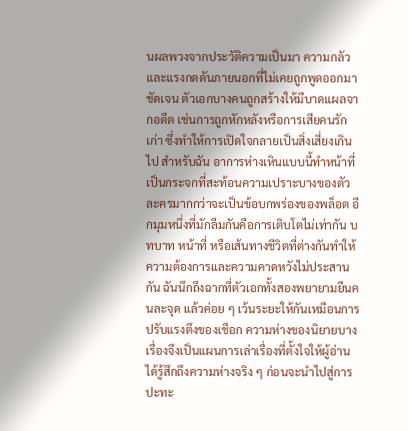นผลพวงจากประวัติความเป็นมา ความกลัว และแรงกดดันภายนอกที่ไม่เคยถูกพูดออกมาชัดเจน ตัวเอกบางคนถูกสร้างให้มีบาดแผลจากอดีต เช่นการถูกหักหลังหรือการเสียคนรักเก่า ซึ่งทำให้การเปิดใจกลายเป็นสิ่งเสี่ยงเกินไป สำหรับฉัน อาการห่างเหินแบบนี้ทำหน้าที่เป็นกระจกที่สะท้อนความเปราะบางของตัวละครมากกว่าจะเป็นข้อบกพร่องของพล็อต อีกมุมหนึ่งที่มักลืมกันคือการเติบโตไม่เท่ากัน บทบาท หน้าที่ หรือเส้นทางชีวิตที่ต่างกันทำให้ความต้องการและความคาดหวังไม่ประสานกัน ฉันนึกถึงฉากที่ตัวเอกทั้งสองพยายามยืนคนละจุด แล้วค่อย ๆ เว้นระยะให้กันเหมือนการปรับแรงตึงของเชือก ความห่างของนิยายบางเรื่องจึงเป็นแผนการเล่าเรื่องที่ตั้งใจให้ผู้อ่านได้รู้สึกถึงความห่างจริง ๆ ก่อนจะนำไปสู่การปะทะ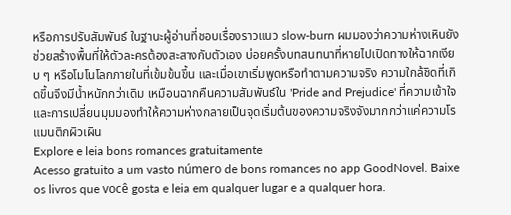หรือการปรับสัมพันธ์ ในฐานะผู้อ่านที่ชอบเรื่องราวแนว slow-burn ผมมองว่าความห่างเหินยังช่วยสร้างพื้นที่ให้ตัวละครต้องสะสางกับตัวเอง บ่อยครั้งบทสนทนาที่หายไปเปิดทางให้ฉากเงียบ ๆ หรือโมโนโลกภายในที่เข้มข้นขึ้น และเมื่อเขาเริ่มพูดหรือทำตามความจริง ความใกล้ชิดที่เกิดขึ้นจึงมีน้ำหนักกว่าเดิม เหมือนฉากคืนความสัมพันธ์ใน 'Pride and Prejudice' ที่ความเข้าใจและการเปลี่ยนมุมมองทำให้ความห่างกลายเป็นจุดเริ่มต้นของความจริงจังมากกว่าแค่ความโรแมนติกผิวเผิน
Explore e leia bons romances gratuitamente
Acesso gratuito a um vasto número de bons romances no app GoodNovel. Baixe os livros que você gosta e leia em qualquer lugar e a qualquer hora.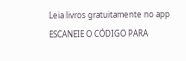Leia livros gratuitamente no app
ESCANEIE O CÓDIGO PARA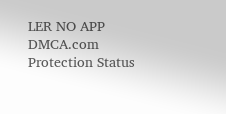LER NO APP
DMCA.com Protection Status